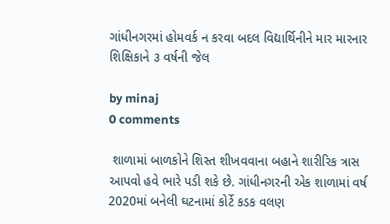ગાંધીનગરમાં હોમવર્ક ન કરવા બદલ વિદ્યાર્થિનીને માર મારનાર શિક્ષિકાને ૩ વર્ષની જેલ

by minaj
0 comments

 શાળામાં બાળકોને શિસ્ત શીખવવાના બહાને શારીરિક ત્રાસ આપવો હવે ભારે પડી શકે છે. ગાંધીનગરની એક શાળામાં વર્ષ 2020માં બનેલી ઘટનામાં કોર્ટે કડક વલણ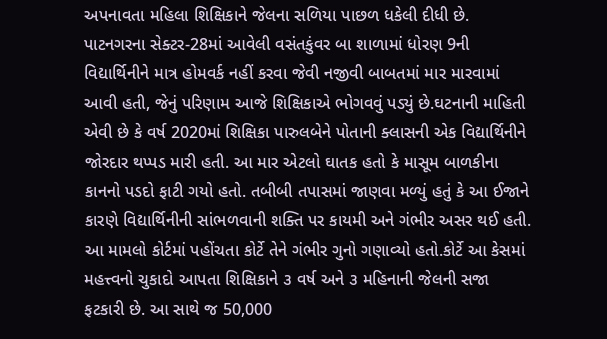અપનાવતા મહિલા શિક્ષિકાને જેલના સળિયા પાછળ ધકેલી દીધી છે. પાટનગરના સેક્ટર-28માં આવેલી વસંતકુંવર બા શાળામાં ધોરણ 9ની વિદ્યાર્થિનીને માત્ર હોમવર્ક નહીં કરવા જેવી નજીવી બાબતમાં માર મારવામાં આવી હતી, જેનું પરિણામ આજે શિક્ષિકાએ ભોગવવું પડ્યું છે.ઘટનાની માહિતી એવી છે કે વર્ષ 2020માં શિક્ષિકા પારુલબેને પોતાની ક્લાસની એક વિદ્યાર્થિનીને જોરદાર થપ્પડ મારી હતી. આ માર એટલો ઘાતક હતો કે માસૂમ બાળકીના કાનનો પડદો ફાટી ગયો હતો. તબીબી તપાસમાં જાણવા મળ્યું હતું કે આ ઈજાને કારણે વિદ્યાર્થિનીની સાંભળવાની શક્તિ પર કાયમી અને ગંભીર અસર થઈ હતી. આ મામલો કોર્ટમાં પહોંચતા કોર્ટે તેને ગંભીર ગુનો ગણાવ્યો હતો.કોર્ટે આ કેસમાં મહત્ત્વનો ચુકાદો આપતા શિક્ષિકાને ૩ વર્ષ અને ૩ મહિનાની જેલની સજા ફટકારી છે. આ સાથે જ 50,000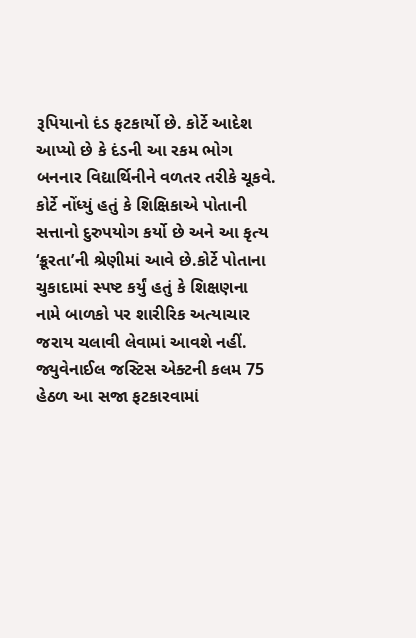રૂપિયાનો દંડ ફટકાર્યો છે. કોર્ટે આદેશ આપ્યો છે કે દંડની આ રકમ ભોગ બનનાર વિદ્યાર્થિનીને વળતર તરીકે ચૂકવે. કોર્ટે નોંધ્યું હતું કે શિક્ષિકાએ પોતાની સત્તાનો દુરુપયોગ કર્યો છે અને આ કૃત્ય ‘ક્રૂરતા’ની શ્રેણીમાં આવે છે.કોર્ટે પોતાના ચુકાદામાં સ્પષ્ટ કર્યું હતું કે શિક્ષણના નામે બાળકો પર શારીરિક અત્યાચાર જરાય ચલાવી લેવામાં આવશે નહીં. જ્યુવેનાઈલ જસ્ટિસ એક્ટની કલમ 75 હેઠળ આ સજા ફટકારવામાં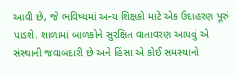આવી છે, જે ભવિષ્યમાં અન્ય શિક્ષકો માટે એક ઉદાહરણ પૂરું પાડશે. શાળામાં બાળકોને સુરક્ષિત વાતાવરણ આપવું એ સંસ્થાની જવાબદારી છે અને હિંસા એ કોઈ સમસ્યાનો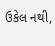ઉકેલ નથી,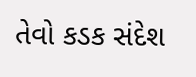તેવો કડક સંદેશ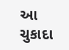આ ચુકાદા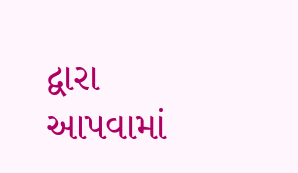દ્વારા આપવામાં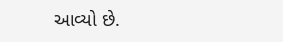આવ્યો છે.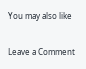You may also like

Leave a Comment